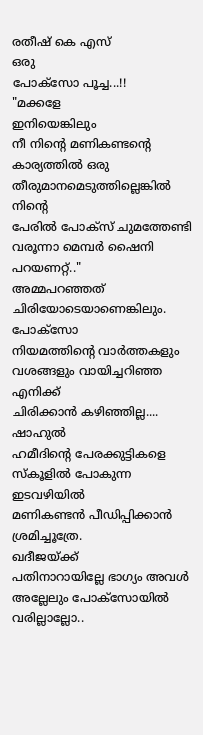രതീഷ് കെ എസ്
ഒരു
പോക്സോ പൂച്ച...!!
"മക്കളേ
ഇനിയെങ്കിലും
നീ നിന്റെ മണികണ്ടന്റെ
കാര്യത്തിൽ ഒരു
തീരുമാനമെടുത്തില്ലെങ്കിൽ
നിന്റെ
പേരിൽ പോക്സ് ചുമത്തേണ്ടി
വരൂന്നാ മെമ്പർ ഷൈനി പറയണറ്റ്.."
അമ്മപറഞ്ഞത്
ചിരിയോടെയാണെങ്കിലും. പോക്സോ
നിയമത്തിന്റെ വാർത്തകളും
വശങ്ങളും വായിച്ചറിഞ്ഞ എനിക്ക്
ചിരിക്കാൻ കഴിഞ്ഞില്ല....
ഷാഹുൽ
ഹമീദിന്റെ പേരക്കുട്ടികളെ
സ്കൂളിൽ പോകുന്ന ഇടവഴിയിൽ
മണികണ്ടൻ പീഡിപ്പിക്കാൻ
ശ്രമിച്ചൂത്രേ.
ഖദീജയ്ക്ക്
പതിനാറായില്ലേ ഭാഗ്യം അവൾ
അല്ലേലും പോക്സോയിൽ
വരില്ലാല്ലോ..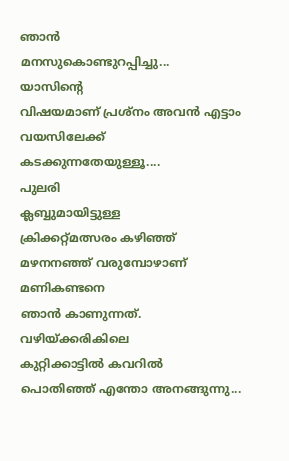ഞാൻ
മനസുകൊണ്ടുറപ്പിച്ചു...
യാസിന്റെ
വിഷയമാണ് പ്രശ്നം അവൻ എട്ടാം
വയസിലേക്ക് കടക്കുന്നതേയുള്ളൂ....
പുലരി
ക്ലബ്ബുമായിട്ടുള്ള
ക്രിക്കറ്റ്മത്സരം കഴിഞ്ഞ്
മഴനനഞ്ഞ് വരുമ്പോഴാണ് മണികണ്ടനെ
ഞാൻ കാണുന്നത്.
വഴിയ്ക്കരികിലെ
കുറ്റിക്കാട്ടിൽ കവറിൽ
പൊതിഞ്ഞ് എന്തോ അനങ്ങുന്നു...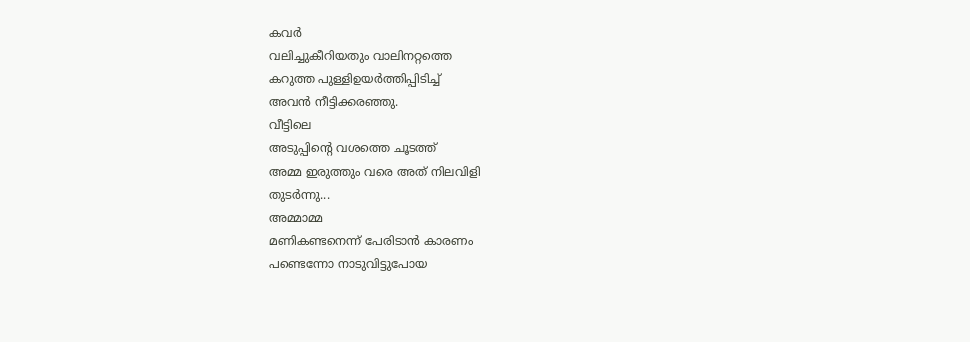കവർ
വലിച്ചുകീറിയതും വാലിനറ്റത്തെ
കറുത്ത പുള്ളിഉയർത്തിപ്പിടിച്ച്
അവൻ നീട്ടിക്കരഞ്ഞു.
വീട്ടിലെ
അടുപ്പിന്റെ വശത്തെ ചൂടത്ത്
അമ്മ ഇരുത്തും വരെ അത് നിലവിളി
തുടർന്നു...
അമ്മാമ്മ
മണികണ്ടനെന്ന് പേരിടാൻ കാരണം
പണ്ടെന്നോ നാടുവിട്ടുപോയ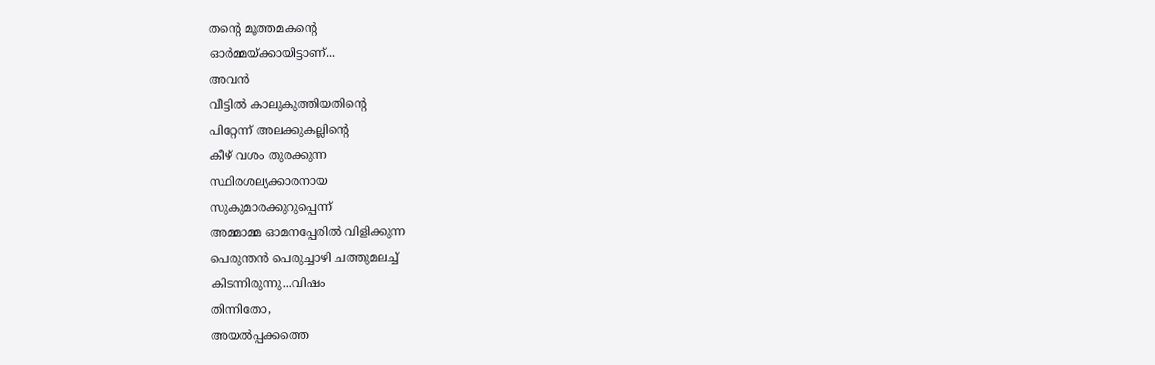തന്റെ മൂത്തമകന്റെ
ഓർമ്മയ്ക്കായിട്ടാണ്...
അവൻ
വീട്ടിൽ കാലുകുത്തിയതിന്റെ
പിറ്റേന്ന് അലക്കുകല്ലിന്റെ
കീഴ് വശം തുരക്കുന്ന
സ്ഥിരശല്യക്കാരനായ
സുകുമാരക്കുറുപ്പെന്ന്
അമ്മാമ്മ ഓമനപ്പേരിൽ വിളിക്കുന്ന
പെരുന്തൻ പെരുച്ചാഴി ചത്തുമലച്ച്
കിടന്നിരുന്നു...വിഷം
തിന്നിതോ,
അയൽപ്പക്കത്തെ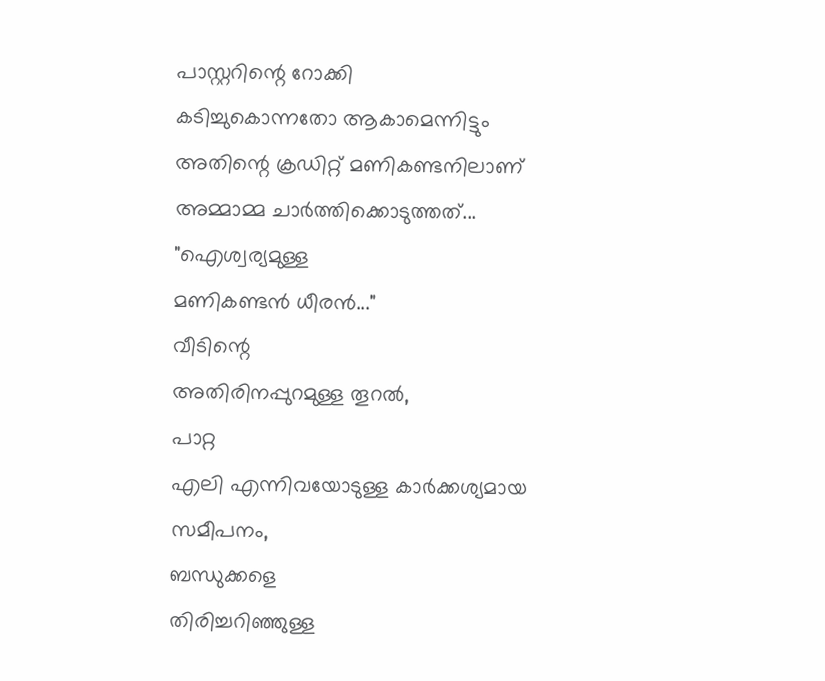പാസ്റ്ററിന്റെ റോക്കി
കടിച്ചുകൊന്നതോ ആകാമെന്നിട്ടും
അതിന്റെ ക്രഡിറ്റ് മണികണ്ടനിലാണ്
അമ്മാമ്മ ചാർത്തിക്കൊടുത്തത്...
"ഐശ്വര്യമുള്ള
മണികണ്ടൻ ധീരൻ..."
വീടിന്റെ
അതിരിനപ്പുറമുള്ള തൂറൽ,
പാറ്റ
എലി എന്നിവയോടുള്ള കാർക്കശ്യമായ
സമീപനം,
ബന്ധുക്കളെ
തിരിച്ചറിഞ്ഞുള്ള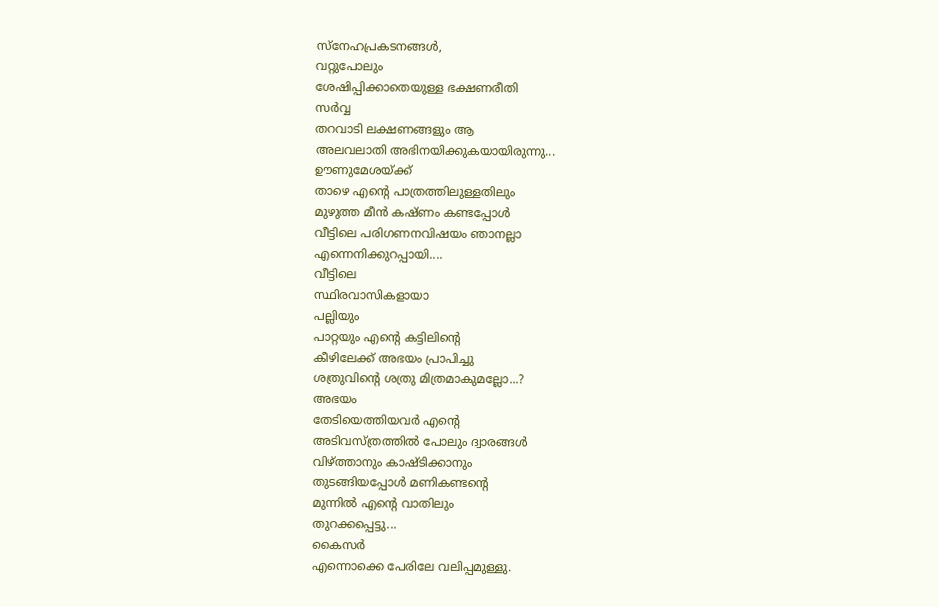സ്നേഹപ്രകടനങ്ങൾ,
വറ്റുപോലും
ശേഷിപ്പിക്കാതെയുള്ള ഭക്ഷണരീതി
സർവ്വ
തറവാടി ലക്ഷണങ്ങളും ആ
അലവലാതി അഭിനയിക്കുകയായിരുന്നു...
ഊണുമേശയ്ക്ക്
താഴെ എന്റെ പാത്രത്തിലുള്ളതിലും
മുഴുത്ത മീൻ കഷ്ണം കണ്ടപ്പോൾ
വീട്ടിലെ പരിഗണനവിഷയം ഞാനല്ലാ
എന്നെനിക്കുറപ്പായി....
വീട്ടിലെ
സ്ഥിരവാസികളായാ
പല്ലിയും
പാറ്റയും എന്റെ കട്ടിലിന്റെ
കീഴിലേക്ക് അഭയം പ്രാപിച്ചു
ശത്രുവിന്റെ ശത്രു മിത്രമാകുമല്ലോ...?
അഭയം
തേടിയെത്തിയവർ എന്റെ
അടിവസ്ത്രത്തിൽ പോലും ദ്വാരങ്ങൾ
വിഴ്ത്താനും കാഷ്ടിക്കാനും
തുടങ്ങിയപ്പോൾ മണികണ്ടന്റെ
മുന്നിൽ എന്റെ വാതിലും
തുറക്കപ്പെട്ടു...
കൈസർ
എന്നൊക്കെ പേരിലേ വലിപ്പമുള്ളു.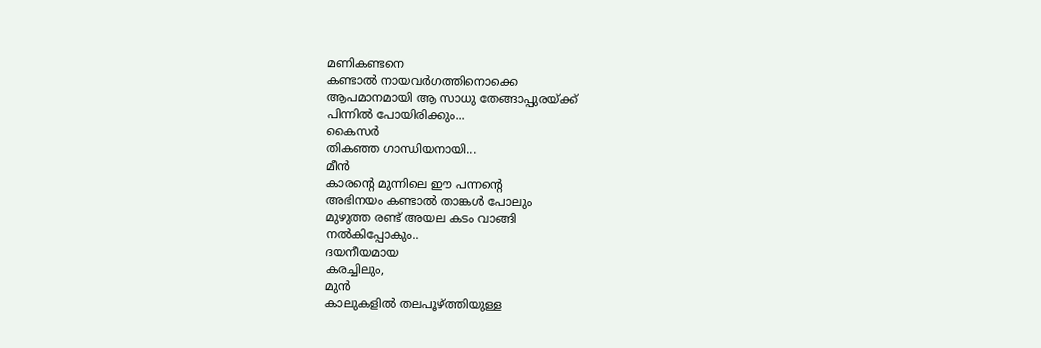മണികണ്ടനെ
കണ്ടാൽ നായവർഗത്തിനൊക്കെ
ആപമാനമായി ആ സാധു തേങ്ങാപ്പുരയ്ക്ക്
പിന്നിൽ പോയിരിക്കും...
കൈസർ
തികഞ്ഞ ഗാന്ധിയനായി...
മീൻ
കാരന്റെ മുന്നിലെ ഈ പന്നന്റെ
അഭിനയം കണ്ടാൽ താങ്കൾ പോലും
മുഴുത്ത രണ്ട് അയല കടം വാങ്ങി
നൽകിപ്പോകും..
ദയനീയമായ
കരച്ചിലും,
മുൻ
കാലുകളിൽ തലപൂഴ്ത്തിയുള്ള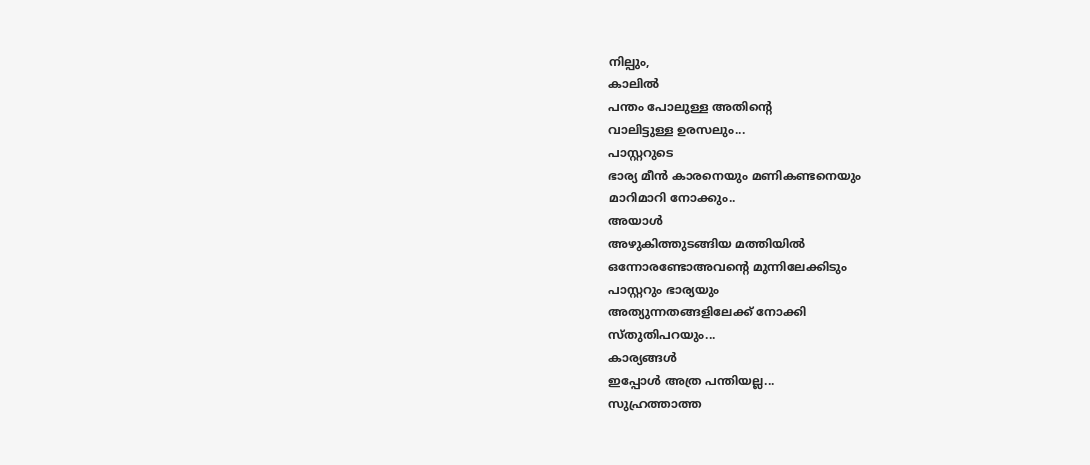നില്പും,
കാലിൽ
പന്തം പോലുള്ള അതിന്റെ
വാലിട്ടുള്ള ഉരസലും...
പാസ്റ്ററുടെ
ഭാര്യ മീൻ കാരനെയും മണികണ്ടനെയും
മാറിമാറി നോക്കും..
അയാൾ
അഴുകിത്തുടങ്ങിയ മത്തിയിൽ
ഒന്നോരണ്ടോഅവന്റെ മുന്നിലേക്കിടും
പാസ്റ്ററും ഭാര്യയും
അത്യുന്നതങ്ങളിലേക്ക് നോക്കി
സ്തുതിപറയും...
കാര്യങ്ങൾ
ഇപ്പോൾ അത്ര പന്തിയല്ല...
സുഹ്രത്താത്ത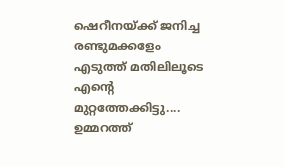ഷെറീനയ്ക്ക് ജനിച്ച രണ്ടുമക്കളേം
എടുത്ത് മതിലിലൂടെ എന്റെ
മുറ്റത്തേക്കിട്ടു....
ഉമ്മറത്ത്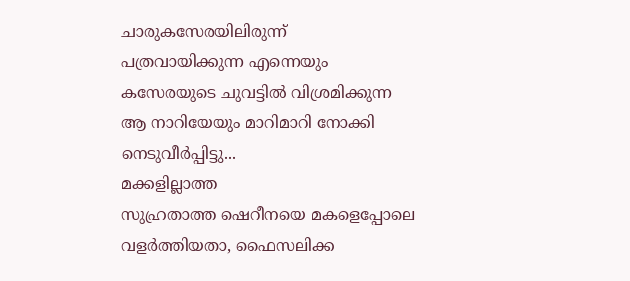ചാരുകസേരയിലിരുന്ന്
പത്രവായിക്കുന്ന എന്നെയും
കസേരയുടെ ചുവട്ടിൽ വിശ്രമിക്കുന്ന
ആ നാറിയേയും മാറിമാറി നോക്കി
നെടുവീർപ്പിട്ടു...
മക്കളില്ലാത്ത
സുഹ്രതാത്ത ഷെറീനയെ മകളെപ്പോലെ
വളർത്തിയതാ, ഫൈസലിക്ക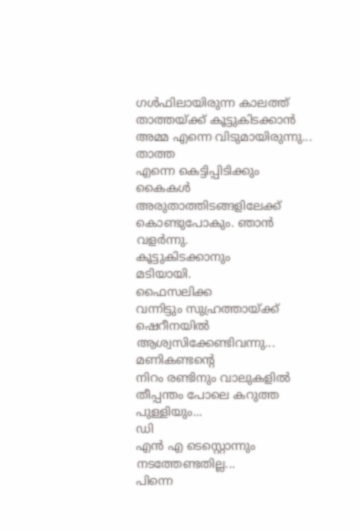ഗൾഫിലായിരുന്ന കാലത്ത്
താത്തയ്ക്ക് കൂട്ടുകിടക്കാൻ
അമ്മ എന്നെ വിടുമായിരുന്നു...
താത്ത
എന്നെ കെട്ടിപ്പിടിക്കും
കൈകൾ അരുതാത്തിടങ്ങളിലേക്ക്
കൊണ്ടുപോകും. ഞാൻ
വളർന്നു.
കൂട്ടുകിടക്കാനും
മടിയായി.
ഫൈസലിക്ക
വന്നിട്ടും സുഹ്രത്തായ്ക്ക്
ഷെറീനയിൽ ആശ്വസിക്കേണ്ടിവന്നു...
മണികണ്ടന്റെ
നിറം രണ്ടിനും വാലുകളിൽ
തീപ്പന്തം പോലെ കറുത്ത
പുള്ളിയും...
ഡി
എൻ എ ടെസ്റ്റൊന്നും നടത്തേണ്ടതില്ല...
പിന്നെ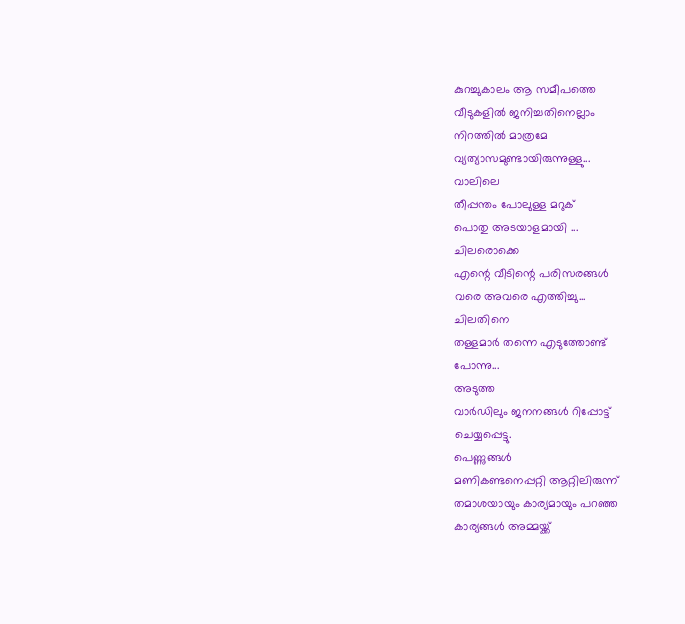കുറച്ചുകാലം ആ സമീപത്തെ
വീടുകളിൽ ജനിച്ചതിനെല്ലാം
നിറത്തിൽ മാത്രമേ
വ്യത്യാസമുണ്ടായിരുന്നുള്ളു...
വാലിലെ
തീപ്പന്തം പോലുള്ള മറുക്
പൊതു അടയാളമായി ...
ചിലരൊക്കെ
എന്റെ വീടിന്റെ പരിസരങ്ങൾ
വരെ അവരെ എത്തിച്ചു...
ചിലതിനെ
തള്ളമാർ തന്നെ എടുത്തോണ്ട്
പോന്നു...
അടുത്ത
വാർഡിലും ജനനങ്ങൾ റിപ്പോട്ട്
ചെയ്യപ്പെട്ടു.
പെണ്ണുങ്ങൾ
മണികണ്ടനെപ്പറ്റി ആറ്റിലിരുന്ന്
തമാശയായും കാര്യമായും പറഞ്ഞ
കാര്യങ്ങൾ അമ്മയ്ക്ക്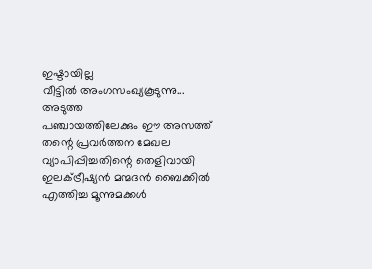ഇഷ്ടായില്ല
വീട്ടിൽ അംഗസംഖ്യകൂടുന്നു...
അടുത്ത
പഞ്ചായത്തിലേക്കും ഈ അസത്ത്
തന്റെ പ്രവർത്തന മേഖല
വ്യാപിപ്പിച്ചതിന്റെ തെളിവായി
ഇലക്ട്രീഷ്യൻ മന്മദൻ ബൈക്കിൽ
എത്തിച്ച മൂന്നുമക്കൾ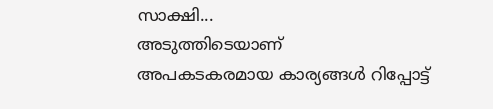സാക്ഷി...
അടുത്തിടെയാണ്
അപകടകരമായ കാര്യങ്ങൾ റിപ്പോട്ട്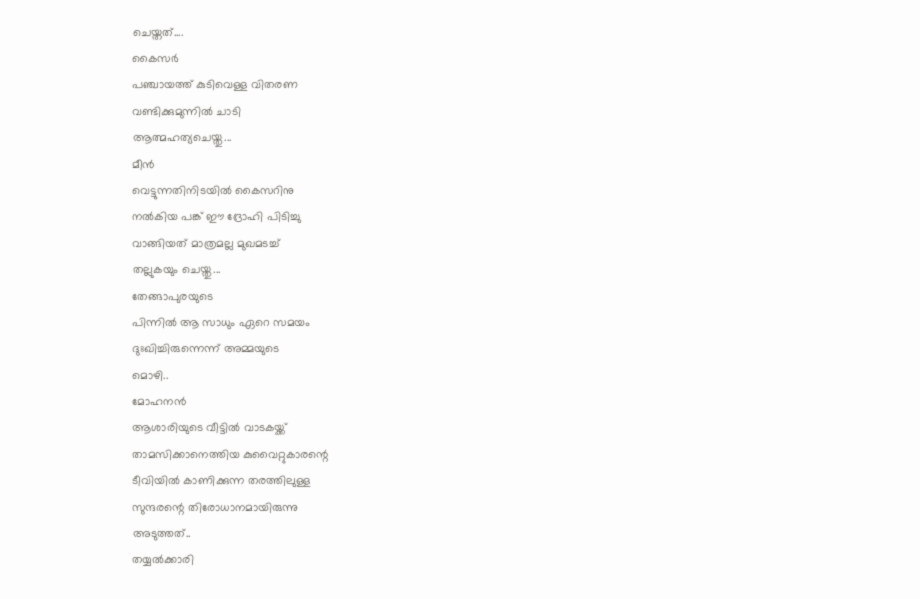ചെയ്തത്....
കൈസർ
പഞ്ചായത്ത് കുടിവെള്ള വിതരണ
വണ്ടിക്കുമുന്നിൽ ചാടി
ആത്മഹത്യചെയ്തു...
മീൻ
വെട്ടുന്നതിനിടയിൽ കൈസറിനു
നൽകിയ പങ്ക് ഈ ദ്രോഹി പിടിച്ചു
വാങ്ങിയത് മാത്രമല്ല മുഖമടച്ച്
തല്ലുകയും ചെയ്തു...
തേങ്ങാപുരയുടെ
പിന്നിൽ ആ സാധും ഏറെ സമയം
ദുഃഖിച്ചിരുന്നെന്ന് അമ്മയുടെ
മൊഴി..
മോഹനൻ
ആശാരിയുടെ വീട്ടിൽ വാടകയ്ക്ക്
താമസിക്കാനെത്തിയ കുവൈറ്റുകാരന്റെ
ടീവിയിൽ കാണിക്കുന്ന തരത്തിലുള്ള
സുന്ദരന്റെ തിരോധാനമായിരുന്നു
അടുത്തത്..
തയ്യൽക്കാരി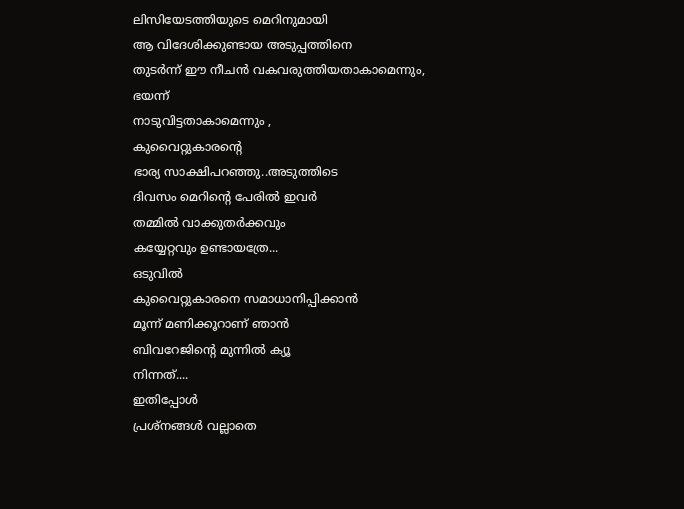ലിസിയേടത്തിയുടെ മെറിനുമായി
ആ വിദേശിക്കുണ്ടായ അടുപ്പത്തിനെ
തുടർന്ന് ഈ നീചൻ വകവരുത്തിയതാകാമെന്നും,
ഭയന്ന്
നാടുവിട്ടതാകാമെന്നും ,
കുവൈറ്റുകാരന്റെ
ഭാര്യ സാക്ഷിപറഞ്ഞു..അടുത്തിടെ
ദിവസം മെറിന്റെ പേരിൽ ഇവർ
തമ്മിൽ വാക്കുതർക്കവും
കയ്യേറ്റവും ഉണ്ടായത്രേ...
ഒടുവിൽ
കുവൈറ്റുകാരനെ സമാധാനിപ്പിക്കാൻ
മൂന്ന് മണിക്കൂറാണ് ഞാൻ
ബിവറേജിന്റെ മുന്നിൽ ക്യൂ
നിന്നത്....
ഇതിപ്പോൾ
പ്രശ്നങ്ങൾ വല്ലാതെ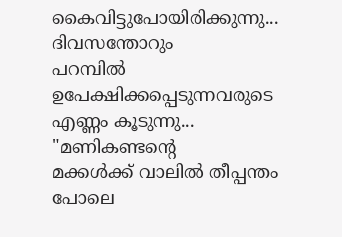കൈവിട്ടുപോയിരിക്കുന്നു...
ദിവസന്തോറും
പറമ്പിൽ ഉപേക്ഷിക്കപ്പെടുന്നവരുടെ
എണ്ണം കൂടുന്നു...
"മണികണ്ടന്റെ
മക്കൾക്ക് വാലിൽ തീപ്പന്തം
പോലെ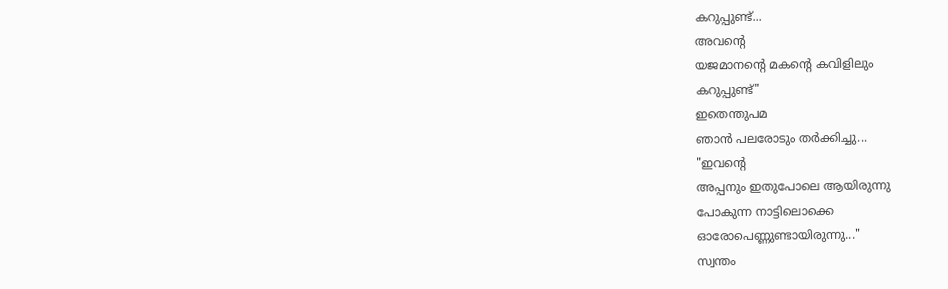കറുപ്പുണ്ട്...
അവന്റെ
യജമാനന്റെ മകന്റെ കവിളിലും
കറുപ്പുണ്ട്"
ഇതെന്തുപമ
ഞാൻ പലരോടും തർക്കിച്ചു...
"ഇവന്റെ
അപ്പനും ഇതുപോലെ ആയിരുന്നു
പോകുന്ന നാട്ടിലൊക്കെ
ഓരോപെണ്ണുണ്ടായിരുന്നു..."
സ്വന്തം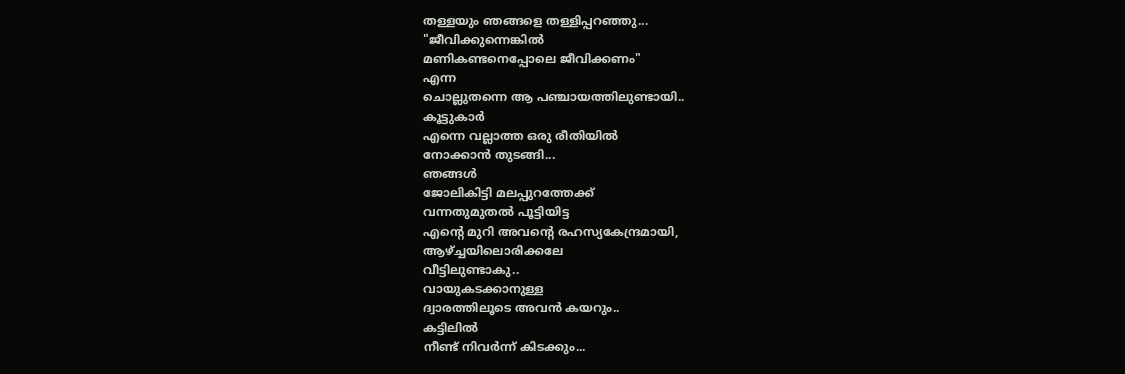തള്ളയും ഞങ്ങളെ തള്ളിപ്പറഞ്ഞു...
"ജീവിക്കുന്നെങ്കിൽ
മണികണ്ടനെപ്പോലെ ജീവിക്കണം"
എന്ന
ചൊല്ലുതന്നെ ആ പഞ്ചായത്തിലുണ്ടായി..
കൂട്ടുകാർ
എന്നെ വല്ലാത്ത ഒരു രീതിയിൽ
നോക്കാൻ തുടങ്ങി...
ഞങ്ങൾ
ജോലികിട്ടി മലപ്പുറത്തേക്ക്
വന്നതുമുതൽ പൂട്ടിയിട്ട
എന്റെ മുറി അവന്റെ രഹസ്യകേന്ദ്രമായി,
ആഴ്ച്ചയിലൊരിക്കലേ
വീട്ടിലുണ്ടാകു..
വായുകടക്കാനുള്ള
ദ്വാരത്തിലൂടെ അവൻ കയറും..
കട്ടിലിൽ
നീണ്ട് നിവർന്ന് കിടക്കും...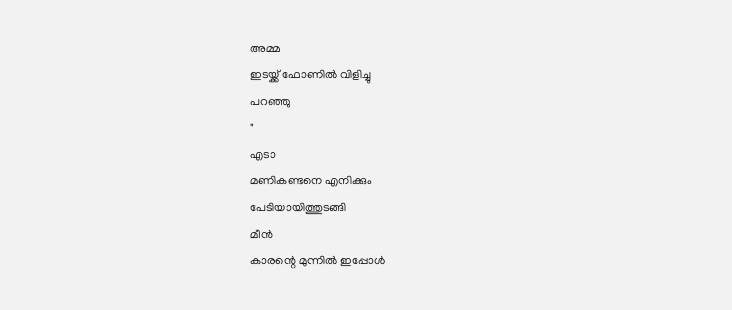അമ്മ
ഇടയ്ക്ക് ഫോണിൽ വിളിച്ചു
പറഞ്ഞു
"
എടാ
മണികണ്ടനെ എനിക്കും
പേടിയായിത്തുടങ്ങി
മീൻ
കാരന്റെ മുന്നിൽ ഇപ്പോൾ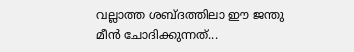വല്ലാത്ത ശബ്ദത്തിലാ ഈ ജന്തു
മീൻ ചോദിക്കുന്നത്...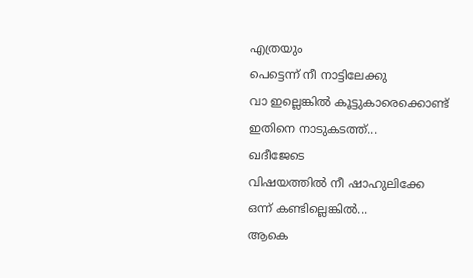എത്രയും
പെട്ടെന്ന് നീ നാട്ടിലേക്കു
വാ ഇല്ലെങ്കിൽ കൂട്ടുകാരെക്കൊണ്ട്
ഇതിനെ നാടുകടത്ത്...
ഖദീജേടെ
വിഷയത്തിൽ നീ ഷാഹുലിക്കേ
ഒന്ന് കണ്ടില്ലെങ്കിൽ...
ആകെ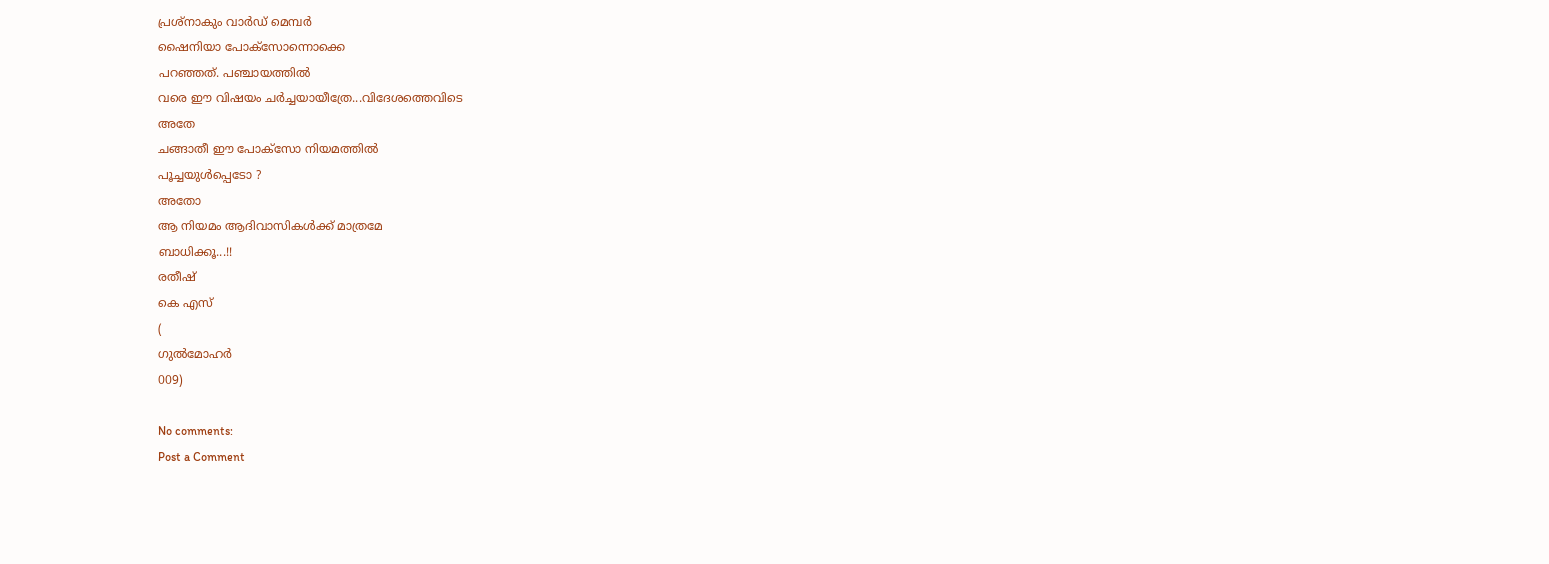പ്രശ്നാകും വാർഡ് മെമ്പർ
ഷൈനിയാ പോക്സോന്നൊക്കെ
പറഞ്ഞത്. പഞ്ചായത്തിൽ
വരെ ഈ വിഷയം ചർച്ചയായീത്രേ...വിദേശത്തെവിടെ
അതേ
ചങ്ങാതീ ഈ പോക്സോ നിയമത്തിൽ
പൂച്ചയുൾപ്പെടോ ?
അതോ
ആ നിയമം ആദിവാസികൾക്ക് മാത്രമേ
ബാധിക്കൂ...!!
രതീഷ്
കെ എസ്
(
ഗുൽമോഹർ
009)

No comments:
Post a Comment